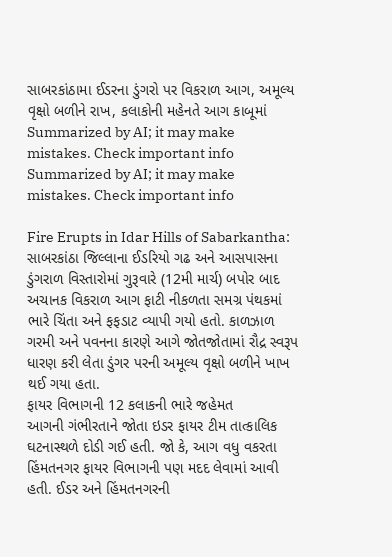સાબરકાંઠામા ઈડરના ડુંગરો પર વિકરાળ આગ, અમૂલ્ય વૃક્ષો બળીને રાખ, કલાકોની મહેનતે આગ કાબૂમાં
Summarized by AI; it may make mistakes. Check important info
Summarized by AI; it may make mistakes. Check important info

Fire Erupts in Idar Hills of Sabarkantha: સાબરકાંઠા જિલ્લાના ઈડરિયો ગઢ અને આસપાસના ડુંગરાળ વિસ્તારોમાં ગુરૂવારે (12મી માર્ચ) બપોર બાદ અચાનક વિકરાળ આગ ફાટી નીકળતા સમગ્ર પંથકમાં ભારે ચિંતા અને ફફડાટ વ્યાપી ગયો હતો. કાળઝાળ ગરમી અને પવનના કારણે આગે જોતજોતામાં રૌદ્ર સ્વરૂપ ધારણ કરી લેતા ડુંગર પરની અમૂલ્ય વૃક્ષો બળીને ખાખ થઈ ગયા હતા.
ફાયર વિભાગની 12 કલાકની ભારે જહેમત
આગની ગંભીરતાને જોતા ઇડર ફાયર ટીમ તાત્કાલિક ઘટનાસ્થળે દોડી ગઈ હતી. જો કે, આગ વધુ વકરતા હિંમતનગર ફાયર વિભાગની પણ મદદ લેવામાં આવી હતી. ઈડર અને હિંમતનગરની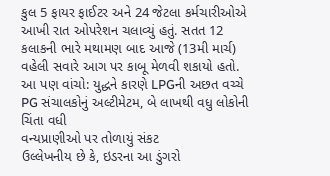કુલ 5 ફાયર ફાઈટર અને 24 જેટલા કર્મચારીઓએ આખી રાત ઓપરેશન ચલાવ્યું હતું. સતત 12 કલાકની ભારે મથામણ બાદ આજે (13મી માર્ચ) વહેલી સવારે આગ પર કાબૂ મેળવી શકાયો હતો.
આ પણ વાંચો: યુદ્ધને કારણે LPGની અછત વચ્ચે PG સંચાલકોનું અલ્ટીમેટમ, બે લાખથી વધુ લોકોની ચિંતા વધી
વન્યપ્રાણીઓ પર તોળાયું સંકટ
ઉલ્લેખનીય છે કે, ઇડરના આ ડુંગરો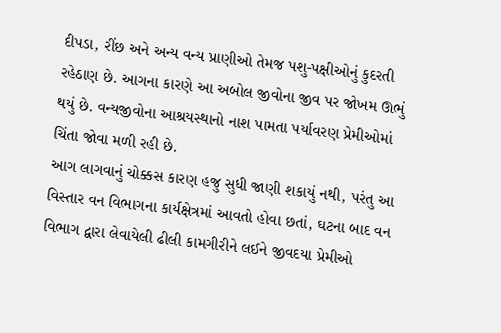દીપડા, રીંછ અને અન્ય વન્ય પ્રાણીઓ તેમજ પશુ-પક્ષીઓનું કુદરતી રહેઠાણ છે. આગના કારણે આ અબોલ જીવોના જીવ પર જોખમ ઊભું થયું છે. વન્યજીવોના આશ્રયસ્થાનો નાશ પામતા પર્યાવરણ પ્રેમીઓમાં ચિંતા જોવા મળી રહી છે.
આગ લાગવાનું ચોક્કસ કારણ હજુ સુધી જાણી શકાયું નથી, પરંતુ આ વિસ્તાર વન વિભાગના કાર્યક્ષેત્રમાં આવતો હોવા છતાં, ઘટના બાદ વન વિભાગ દ્વારા લેવાયેલી ઢીલી કામગીરીને લઈને જીવદયા પ્રેમીઓ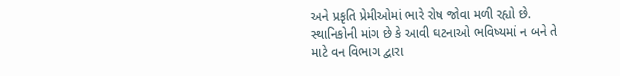અને પ્રકૃતિ પ્રેમીઓમાં ભારે રોષ જોવા મળી રહ્યો છે. સ્થાનિકોની માંગ છે કે આવી ઘટનાઓ ભવિષ્યમાં ન બને તે માટે વન વિભાગ દ્વારા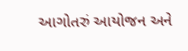આગોતરું આયોજન અને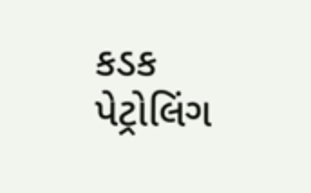કડક પેટ્રોલિંગ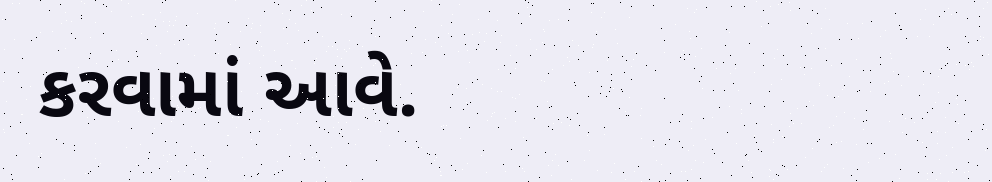કરવામાં આવે.